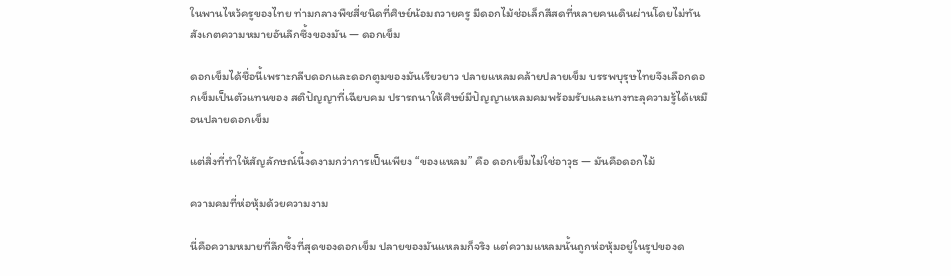ในพานไหว้ครูของไทย ท่ามกลางพืชสี่ชนิดที่ศิษย์น้อมถวายครู มีดอกไม้ช่อเล็กสีสดที่หลายคนเดินผ่านโดยไม่ทันสังเกตความหมายอันลึกซึ้งของมัน — ดอกเข็ม

ดอกเข็มได้ชื่อนี้เพราะกลีบดอกและดอกตูมของมันเรียวยาว ปลายแหลมคล้ายปลายเข็ม บรรพบุรุษไทยจึงเลือกดอกเข็มเป็นตัวแทนของ สติปัญญาที่เฉียบคม ปรารถนาให้ศิษย์มีปัญญาแหลมคมพร้อมรับและแทงทะลุความรู้ได้เหมือนปลายดอกเข็ม

แต่สิ่งที่ทำให้สัญลักษณ์นี้งดงามกว่าการเป็นเพียง “ของแหลม” คือ ดอกเข็มไม่ใช่อาวุธ — มันคือดอกไม้

ความคมที่ห่อหุ้มด้วยความงาม

นี่คือความหมายที่ลึกซึ้งที่สุดของดอกเข็ม ปลายของมันแหลมก็จริง แต่ความแหลมนั้นถูกห่อหุ้มอยู่ในรูปของด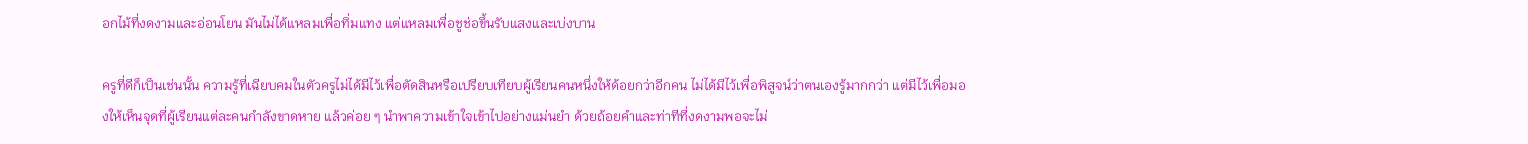อกไม้ที่งดงามและอ่อนโยน มันไม่ได้แหลมเพื่อทิ่มแทง แต่แหลมเพื่อชูช่อขึ้นรับแสงและเบ่งบาน

ครูที่ดีก็เป็นเช่นนั้น ความรู้ที่เฉียบคมในตัวครูไม่ได้มีไว้เพื่อตัดสินหรือเปรียบเทียบผู้เรียนคนหนึ่งให้ด้อยกว่าอีกคน ไม่ได้มีไว้เพื่อพิสูจน์ว่าตนเองรู้มากกว่า แต่มีไว้เพื่อมองให้เห็นจุดที่ผู้เรียนแต่ละคนกำลังขาดหาย แล้วค่อย ๆ นำพาความเข้าใจเข้าไปอย่างแม่นยำ ด้วยถ้อยคำและท่าทีที่งดงามพอจะไม่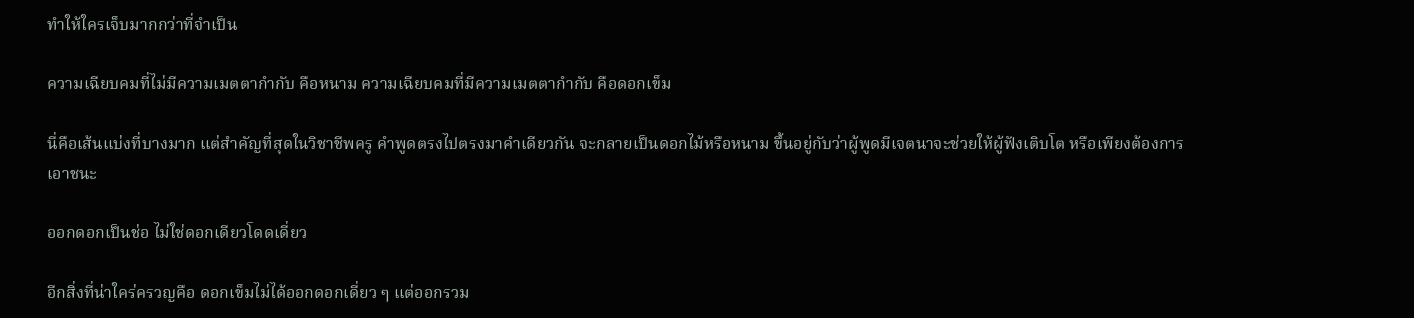ทำให้ใครเจ็บมากกว่าที่จำเป็น

ความเฉียบคมที่ไม่มีความเมตตากำกับ คือหนาม ความเฉียบคมที่มีความเมตตากำกับ คือดอกเข็ม

นี่คือเส้นแบ่งที่บางมาก แต่สำคัญที่สุดในวิชาชีพครู คำพูดตรงไปตรงมาคำเดียวกัน จะกลายเป็นดอกไม้หรือหนาม ขึ้นอยู่กับว่าผู้พูดมีเจตนาจะช่วยให้ผู้ฟังเติบโต หรือเพียงต้องการเอาชนะ

ออกดอกเป็นช่อ ไม่ใช่ดอกเดียวโดดเดี่ยว

อีกสิ่งที่น่าใคร่ครวญคือ ดอกเข็มไม่ได้ออกดอกเดี่ยว ๆ แต่ออกรวม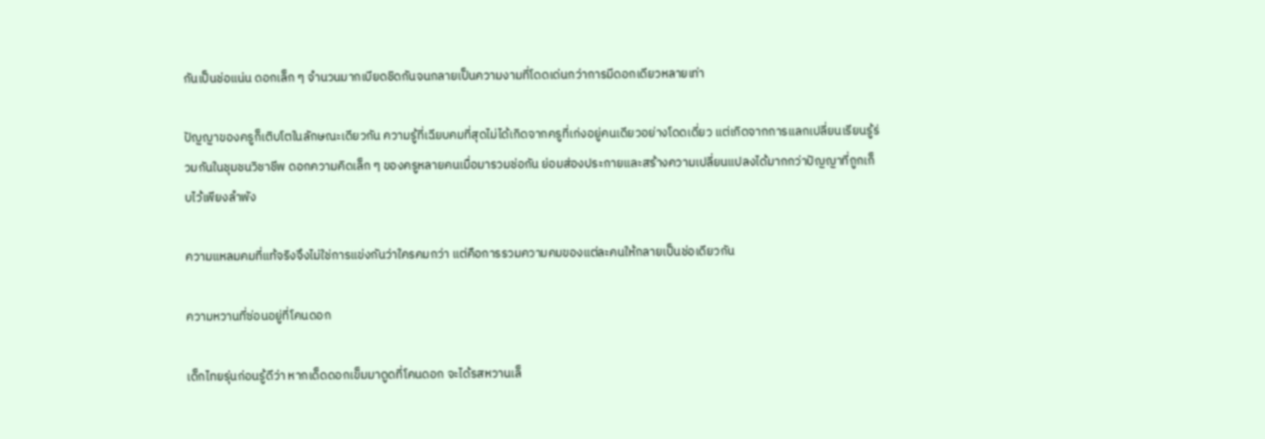กันเป็นช่อแน่น ดอกเล็ก ๆ จำนวนมากเบียดชิดกันจนกลายเป็นความงามที่โดดเด่นกว่าการมีดอกเดียวหลายเท่า

ปัญญาของครูก็เติบโตในลักษณะเดียวกัน ความรู้ที่เฉียบคมที่สุดไม่ได้เกิดจากครูที่เก่งอยู่คนเดียวอย่างโดดเดี่ยว แต่เกิดจากการแลกเปลี่ยนเรียนรู้ร่วมกันในชุมชนวิชาชีพ ดอกความคิดเล็ก ๆ ของครูหลายคนเมื่อมารวมช่อกัน ย่อมส่องประกายและสร้างความเปลี่ยนแปลงได้มากกว่าปัญญาที่ถูกเก็บไว้เพียงลำพัง

ความแหลมคมที่แท้จริงจึงไม่ใช่การแข่งกันว่าใครคมกว่า แต่คือการรวมความคมของแต่ละคนให้กลายเป็นช่อเดียวกัน

ความหวานที่ซ่อนอยู่ที่โคนดอก

เด็กไทยรุ่นก่อนรู้ดีว่า หากเด็ดดอกเข็มมาดูดที่โคนดอก จะได้รสหวานเล็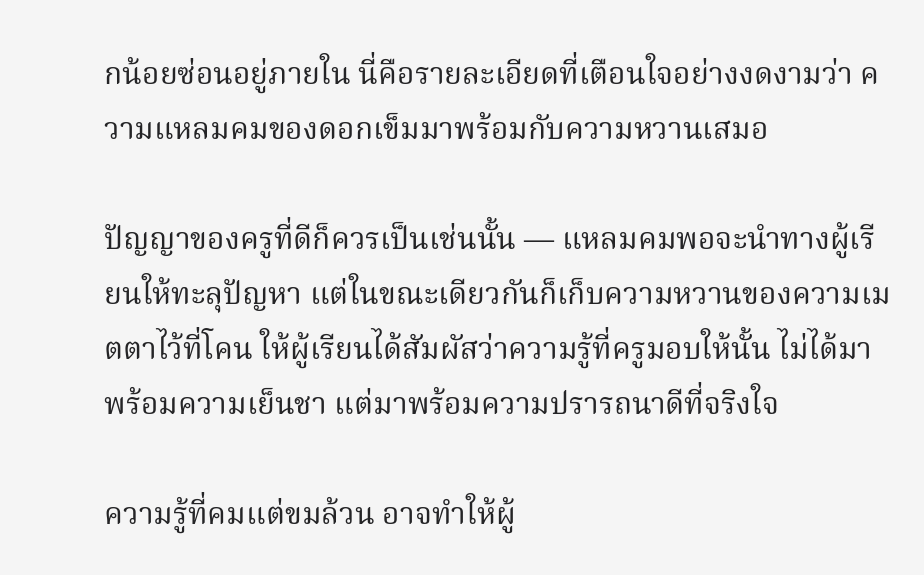กน้อยซ่อนอยู่ภายใน นี่คือรายละเอียดที่เตือนใจอย่างงดงามว่า ความแหลมคมของดอกเข็มมาพร้อมกับความหวานเสมอ

ปัญญาของครูที่ดีก็ควรเป็นเช่นนั้น — แหลมคมพอจะนำทางผู้เรียนให้ทะลุปัญหา แต่ในขณะเดียวกันก็เก็บความหวานของความเมตตาไว้ที่โคน ให้ผู้เรียนได้สัมผัสว่าความรู้ที่ครูมอบให้นั้น ไม่ได้มาพร้อมความเย็นชา แต่มาพร้อมความปรารถนาดีที่จริงใจ

ความรู้ที่คมแต่ขมล้วน อาจทำให้ผู้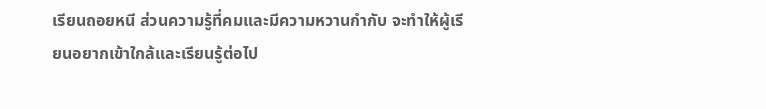เรียนถอยหนี ส่วนความรู้ที่คมและมีความหวานกำกับ จะทำให้ผู้เรียนอยากเข้าใกล้และเรียนรู้ต่อไป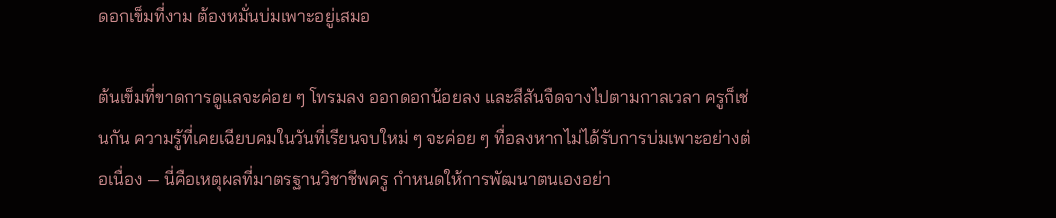ดอกเข็มที่งาม ต้องหมั่นบ่มเพาะอยู่เสมอ

ต้นเข็มที่ขาดการดูแลจะค่อย ๆ โทรมลง ออกดอกน้อยลง และสีสันจืดจางไปตามกาลเวลา ครูก็เช่นกัน ความรู้ที่เคยเฉียบคมในวันที่เรียนจบใหม่ ๆ จะค่อย ๆ ทื่อลงหากไม่ได้รับการบ่มเพาะอย่างต่อเนื่อง — นี่คือเหตุผลที่มาตรฐานวิชาชีพครู กำหนดให้การพัฒนาตนเองอย่า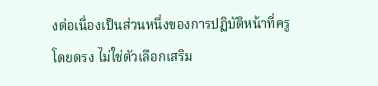งต่อเนื่องเป็นส่วนหนึ่งของการปฏิบัติหน้าที่ครูโดยตรง ไม่ใช่ตัวเลือกเสริม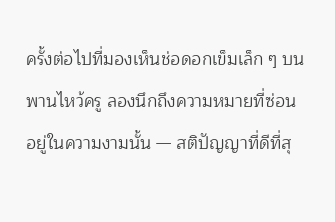ครั้งต่อไปที่มองเห็นช่อดอกเข็มเล็ก ๆ บนพานไหว้ครู ลองนึกถึงความหมายที่ซ่อนอยู่ในความงามนั้น — สติปัญญาที่ดีที่สุ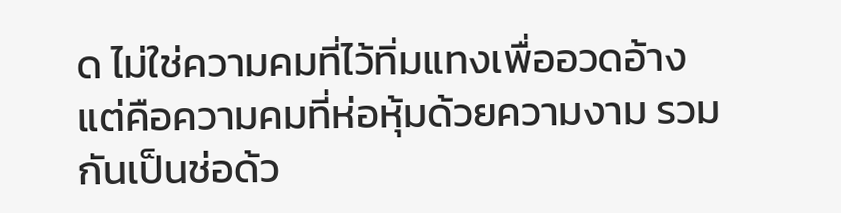ด ไม่ใช่ความคมที่ไว้ทิ่มแทงเพื่ออวดอ้าง แต่คือความคมที่ห่อหุ้มด้วยความงาม รวมกันเป็นช่อด้ว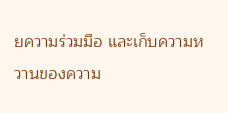ยความร่วมมือ และเก็บความหวานของความ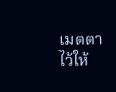เมตตาไว้ให้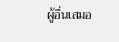ผู้อื่นเสมอ